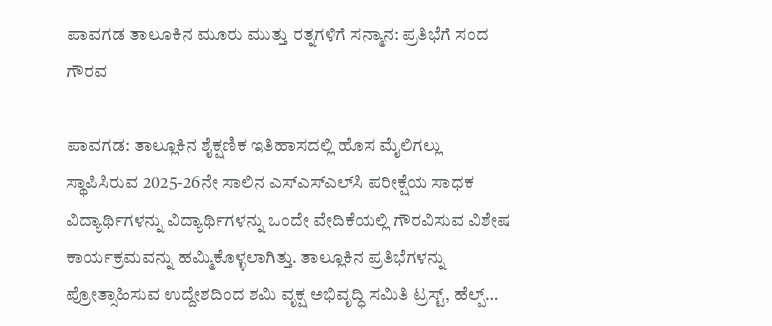ಪಾವಗಡ ತಾಲೂಕಿನ ಮೂರು ಮುತ್ತು ರತ್ನಗಳಿಗೆ ಸನ್ಮಾನ: ಪ್ರತಿಭೆಗೆ ಸಂದ ಗೌರವ

ಪಾವಗಡ: ತಾಲ್ಲೂಕಿನ ಶೈಕ್ಷಣಿಕ ಇತಿಹಾಸದಲ್ಲಿ ಹೊಸ ಮೈಲಿಗಲ್ಲು ಸ್ಥಾಪಿಸಿರುವ 2025-26ನೇ ಸಾಲಿನ ಎಸ್‌ಎಸ್‌ಎಲ್‌ಸಿ ಪರೀಕ್ಷೆಯ ಸಾಧಕ ವಿದ್ಯಾರ್ಥಿಗಳನ್ನು ವಿದ್ಯಾರ್ಥಿಗಳನ್ನು ಒಂದೇ ವೇದಿಕೆಯಲ್ಲಿ ಗೌರವಿಸುವ ವಿಶೇಷ ಕಾರ್ಯಕ್ರಮವನ್ನು ಹಮ್ಮಿಕೊಳ್ಳಲಾಗಿತ್ತು. ತಾಲ್ಲೂಕಿನ ಪ್ರತಿಭೆಗಳನ್ನು ಪ್ರೋತ್ಸಾಹಿಸುವ ಉದ್ದೇಶದಿಂದ ಶಮಿ ವೃಕ್ಷ ಅಭಿವೃದ್ಧಿ ಸಮಿತಿ ಟ್ರಸ್ಟ್, ಹೆಲ್ಪ್…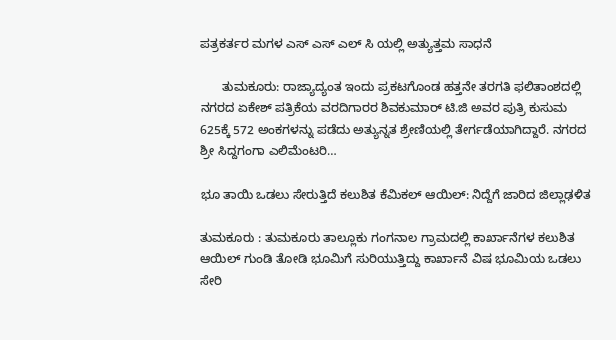ಪತ್ರಕರ್ತರ ಮಗಳ ಎಸ್‌ ಎಸ್‌ ಎಲ್‌ ಸಿ ಯಲ್ಲಿ ಅತ್ಯುತ್ತಮ ಸಾಧನೆ

      ತುಮಕೂರು: ರಾಜ್ಯಾದ್ಯಂತ ಇಂದು ಪ್ರಕಟಗೊಂಡ ಹತ್ತನೇ ತರಗತಿ ಫಲಿತಾಂಶದಲ್ಲಿ ನಗರದ ಏಕೇಶ್ ಪತ್ರಿಕೆಯ ವರದಿಗಾರರ ಶಿವಕುಮಾರ್‌ ಟಿ.ಜಿ ಅವರ ಪುತ್ರಿ ಕುಸುಮ 625ಕ್ಕೆ 572 ಅಂಕಗಳನ್ನು ಪಡೆದು ಅತ್ಯುನ್ನತ ಶ್ರೇಣಿಯಲ್ಲಿ ತೇರ್ಗಡೆಯಾಗಿದ್ದಾರೆ. ನಗರದ ಶ್ರೀ ಸಿದ್ದಗಂಗಾ ಎಲಿಮೆಂಟರಿ…

ಭೂ ತಾಯಿ ಒಡಲು ಸೇರುತ್ತಿದೆ ಕಲುಶಿತ ಕೆಮಿಕಲ್ ಆಯಿಲ್: ನಿದ್ದೆಗೆ ಜಾರಿದ ಜಿಲ್ಲಾಢಳಿತ

ತುಮಕೂರು : ತುಮಕೂರು ತಾಲ್ಲೂಕು ಗಂಗನಾಲ ಗ್ರಾಮದಲ್ಲಿ ಕಾರ್ಖಾನೆಗಳ ಕಲುಶಿತ ಆಯಿಲ್ ಗುಂಡಿ ತೋಡಿ ಭೂಮಿಗೆ ಸುರಿಯುತ್ತಿದ್ದು ಕಾರ್ಖಾನೆ ವಿಷ ಭೂಮಿಯ ಒಡಲು ಸೇರಿ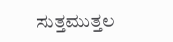ಸುತ್ತಮುತ್ತಲ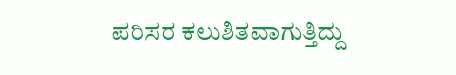ಪರಿಸರ ಕಲುಶಿತವಾಗುತ್ತಿದ್ದು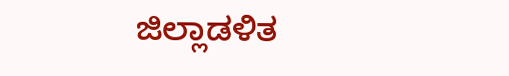ಜಿಲ್ಲಾಡಳಿತ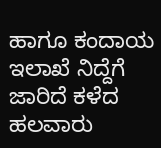ಹಾಗೂ ಕಂದಾಯ ಇಲಾಖೆ ನಿದ್ದೆಗೆ ಜಾರಿದೆ ಕಳೆದ ಹಲವಾರು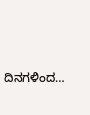ದಿನಗಳಿಂದ…